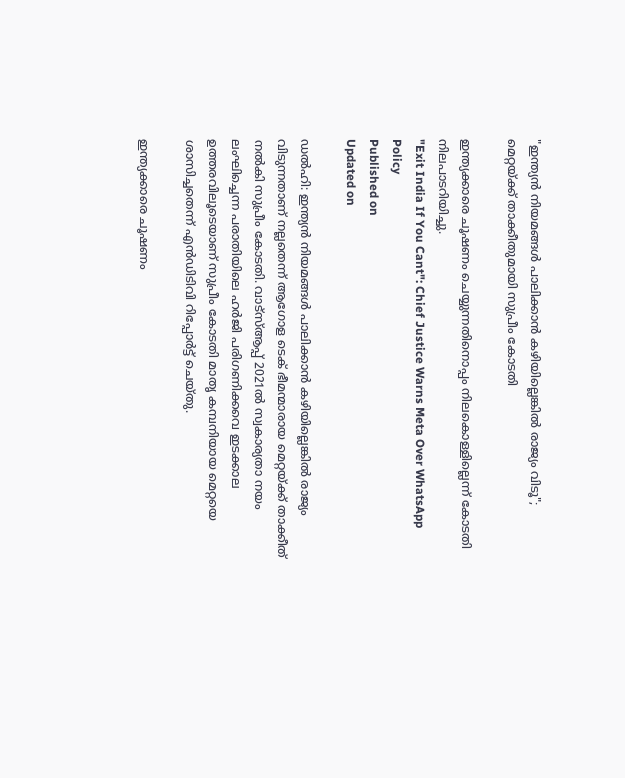"ഇന്ത്യൻ നിയമങ്ങൾ പാലിക്കാൻ കഴിയില്ലെങ്കിൽ രാജ്യം വിടൂ"; മെറ്റയ്ക്ക് താക്കീതുമായി സുപ്രീം കോടതി

ഇന്ത്യക്കാരെ ചൂഷണം ചെയ്യുന്നതിനൊപ്പം നിലകൊള്ളില്ലെന്ന് കോടതി നിലപാടറിയിച്ചു.
"Exit India If You Cant": Chief Justice Warns Meta Over WhatsApp Policy
Published on
Updated on

ഡൽഹി: ഇന്ത്യൻ നിയമങ്ങൾ പാലിക്കാൻ കഴിയില്ലെങ്കിൽ രാജ്യം വിടുന്നതാണ് നല്ലതെന്ന് ആഗോള ടെക് ഭീമന്മാരായ മെറ്റയ്ക്ക് താക്കീത് നൽകി സുപ്രീം കോടതി. വാട്‌സ്ആപ്പ് 2021ൽ സ്വകാര്യതാ നയം ലംഘിച്ചെന്ന പരാതിയിലെ ഹർജി പരിഗണിക്കവെ ഇടക്കാല ഉത്തരവിലൂടെയാണ് സുപ്രീം കോടതി മാതൃ കമ്പനിയായ മെറ്റയെ ശാസിച്ചതെന്ന് എൻഡിടിവി റിപ്പോർട്ട് ചെയ്തു.

ഇന്ത്യക്കാരെ ചൂഷണം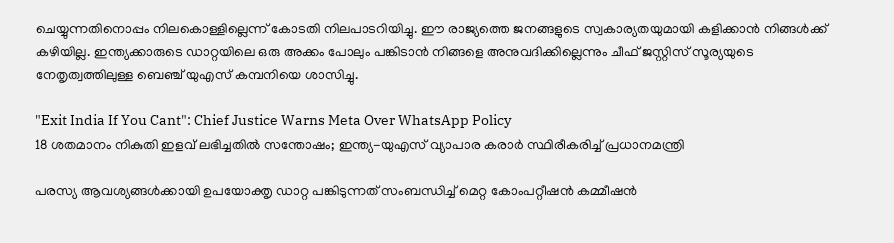ചെയ്യുന്നതിനൊപ്പം നിലകൊള്ളില്ലെന്ന് കോടതി നിലപാടറിയിച്ചു. ഈ രാജ്യത്തെ ജനങ്ങളുടെ സ്വകാര്യതയുമായി കളിക്കാൻ നിങ്ങൾക്ക് കഴിയില്ല. ഇന്ത്യക്കാരുടെ ഡാറ്റയിലെ ഒരു അക്കം പോലും പങ്കിടാൻ നിങ്ങളെ അനുവദിക്കില്ലെന്നും ചീഫ് ജസ്റ്റിസ് സൂര്യയുടെ നേതൃത്വത്തിലുള്ള ബെഞ്ച് യുഎസ് കമ്പനിയെ ശാസിച്ചു.

"Exit India If You Cant": Chief Justice Warns Meta Over WhatsApp Policy
18 ശതമാനം നികുതി ഇളവ് ലഭിച്ചതില്‍ സന്തോഷം; ഇന്ത്യ-യുഎസ് വ്യാപാര കരാര്‍ സ്ഥിരീകരിച്ച് പ്രധാനമന്ത്രി

പരസ്യ ആവശ്യങ്ങൾക്കായി ഉപയോക്തൃ ഡാറ്റ പങ്കിടുന്നത് സംബന്ധിച്ച് മെറ്റ കോംപറ്റീഷൻ കമ്മീഷൻ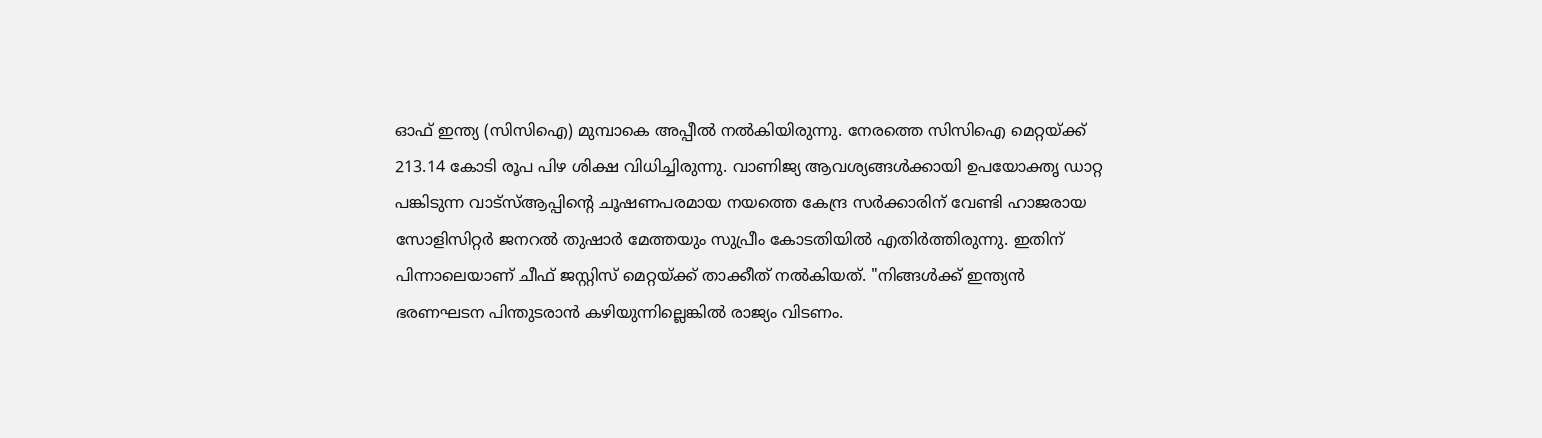ഓഫ് ഇന്ത്യ (സിസിഐ) മുമ്പാകെ അപ്പീൽ നൽകിയിരുന്നു. നേരത്തെ സിസിഐ മെറ്റയ്ക്ക് 213.14 കോടി രൂപ പിഴ ശിക്ഷ വിധിച്ചിരുന്നു. വാണിജ്യ ആവശ്യങ്ങൾക്കായി ഉപയോക്തൃ ഡാറ്റ പങ്കിടുന്ന വാട്‌സ്ആപ്പിൻ്റെ ചൂഷണപരമായ നയത്തെ കേന്ദ്ര സർക്കാരിന് വേണ്ടി ഹാജരായ സോളിസിറ്റർ ജനറൽ തുഷാർ മേത്തയും സുപ്രീം കോടതിയിൽ എതിർത്തിരുന്നു. ഇതിന് പിന്നാലെയാണ് ചീഫ് ജസ്റ്റിസ് മെറ്റയ്ക്ക് താക്കീത് നൽകിയത്. "നിങ്ങൾക്ക് ഇന്ത്യൻ ഭരണഘടന പിന്തുടരാൻ കഴിയുന്നില്ലെങ്കിൽ രാജ്യം വിടണം.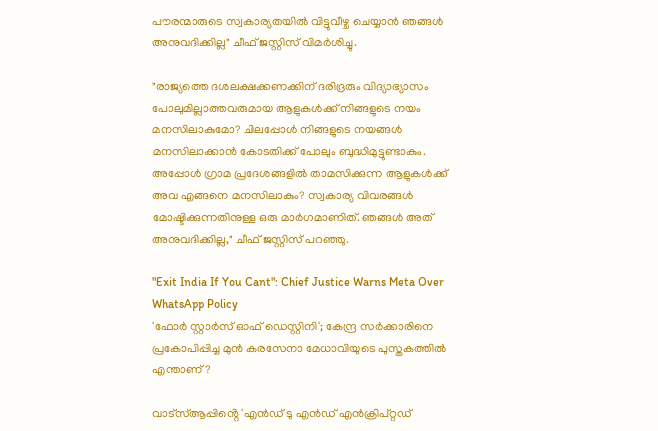പൗരന്മാരുടെ സ്വകാര്യതയിൽ വിട്ടുവീഴ്ച ചെയ്യാൻ ഞങ്ങൾ അനുവദിക്കില്ല" ചീഫ് ജസ്റ്റിസ് വിമർശിച്ചു.

"രാജ്യത്തെ ദശലക്ഷക്കണക്കിന് ദരിദ്രരും വിദ്യാഭ്യാസം പോലുമില്ലാത്തവരുമായ ആളുകൾക്ക് നിങ്ങളുടെ നയം മനസിലാകുമോ? ചിലപ്പോൾ നിങ്ങളുടെ നയങ്ങൾ മനസിലാക്കാൻ കോടതിക്ക് പോലും ബുദ്ധിമുട്ടുണ്ടാകും. അപ്പോൾ ഗ്രാമ പ്രദേശങ്ങളിൽ താമസിക്കുന്ന ആളുകൾക്ക് അവ എങ്ങനെ മനസിലാകും? സ്വകാര്യ വിവരങ്ങൾ മോഷ്ടിക്കുന്നതിനുള്ള ഒരു മാർഗമാണിത്. ഞങ്ങൾ അത് അനുവദിക്കില്ല," ചീഫ് ജസ്റ്റിസ് പറഞ്ഞു.

"Exit India If You Cant": Chief Justice Warns Meta Over WhatsApp Policy
'ഫോർ സ്റ്റാർസ് ഓഫ് ഡെസ്റ്റിനി'; കേന്ദ്ര സര്‍ക്കാരിനെ പ്രകോപിപ്പിച്ച മുന്‍ കരസേനാ മേധാവിയുടെ പുസ്തകത്തില്‍ എന്താണ്?

വാട്‌സ്ആപ്പിൻ്റെ 'എൻഡ് ടു എൻഡ് എൻക്രിപ്റ്റഡ്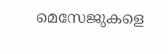മെസേജുകളെ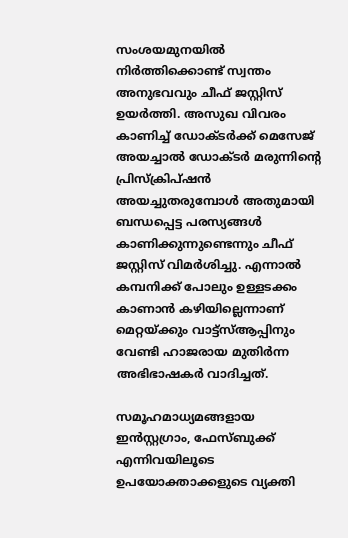സംശയമുനയിൽ നിർത്തിക്കൊണ്ട് സ്വന്തം അനുഭവവും ചീഫ് ജസ്റ്റിസ് ഉയർത്തി. അസുഖ വിവരം കാണിച്ച് ഡോക്ടർക്ക് മെസേജ് അയച്ചാൽ ഡോക്ടർ മരുന്നിൻ്റെ പ്രിസ്ക്രിപ്ഷൻ അയച്ചുതരുമ്പോൾ അതുമായി ബന്ധപ്പെട്ട പരസ്യങ്ങൾ കാണിക്കുന്നുണ്ടെന്നും ചീഫ് ജസ്റ്റിസ് വിമർശിച്ചു. എന്നാൽ കമ്പനിക്ക് പോലും ഉള്ളടക്കം കാണാൻ കഴിയില്ലെന്നാണ് മെറ്റയ്ക്കും വാട്ട്‌സ്ആപ്പിനും വേണ്ടി ഹാജരായ മുതിർന്ന അഭിഭാഷകർ വാദിച്ചത്.

സമൂഹമാധ്യമങ്ങളായ ഇൻസ്റ്റഗ്രാം, ഫേസ്ബുക്ക് എന്നിവയിലൂടെ ഉപയോക്താക്കളുടെ വ്യക്തി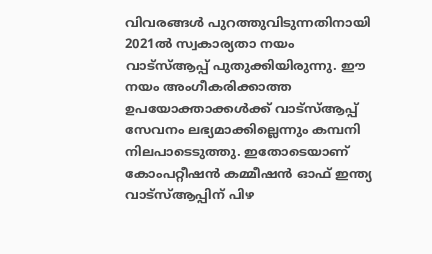വിവരങ്ങൾ പുറത്തുവിടുന്നതിനായി 2021ൽ സ്വകാര്യതാ നയം വാട്‌സ്ആപ്പ് പുതുക്കിയിരുന്നു. ഈ നയം അംഗീകരിക്കാത്ത ഉപയോക്താക്കൾക്ക് വാട്‌സ്ആപ്പ് സേവനം ലഭ്യമാക്കില്ലെന്നും കമ്പനി നിലപാടെടുത്തു. ഇതോടെയാണ് കോംപറ്റീഷൻ കമ്മീഷൻ ഓഫ് ഇന്ത്യ വാട്‌സ്ആപ്പിന് പിഴ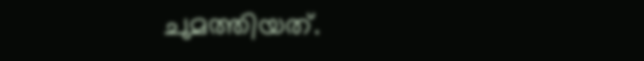ചുമത്തിയത്.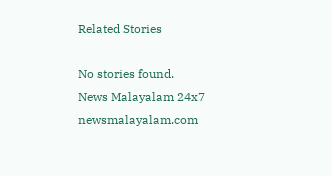Related Stories

No stories found.
News Malayalam 24x7
newsmalayalam.com